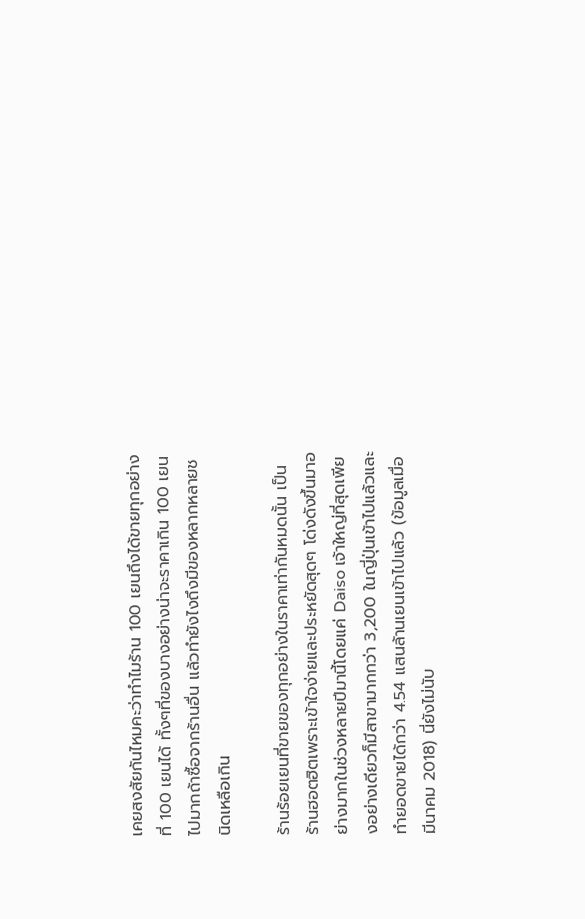เคยสงสัยกันไหมคะว่าทำไมร้าน 100 เยนถึงได้ขายทุกอย่างที่ 100 เยนได้ ทั้งๆที่ของบางอย่างน่าจะราคาเกิน 100 เยนไปมากถ้าซื้อจากร้านอื่น แล้วทำยังไงถึงมีของหลากหลายชนิดเหลือเกิน

ร้านร้อยเยนที่ขายของทุกอย่างในราคาเท่ากันหมดนั้น เป็นร้านฮอตฮิตเพราะเข้าใจง่ายและประหยัดสุดๆ โด่งดังขึ้นมาอย่างมากในช่วงหลายปีมานี้โดยแค่ Daiso เจ้าใหญ่ที่สุดเพียงอย่างเดียวก็มีสาขามากกว่า 3,200 ในญี่ปุ่นเข้าไปแล้วและทำยอดขายได้กว่า 4.54 แสนล้านเยนเข้าไปแล้ว (ข้อมูลเมื่อมีนาคม 2018) นี่ยังไม่นับ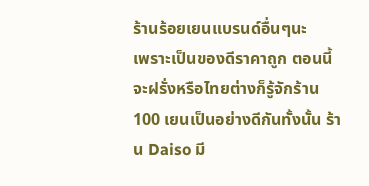ร้านร้อยเยนแบรนด์อื่นๆนะ
เพราะเป็นของดีราคาถูก ตอนนี้จะฝรั่งหรือไทยต่างก็รู้จักร้าน 100 เยนเป็นอย่างดีกันทั้งนั้น ร้าน Daiso มี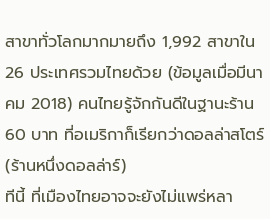สาขาทั่วโลกมากมายถึง 1,992 สาขาใน 26 ประเทศรวมไทยด้วย (ข้อมูลเมื่อมีนาคม 2018) คนไทยรู้จักกันดีในฐานะร้าน 60 บาท ที่อเมริกาก็เรียกว่าดอลล่าสโตร์ (ร้านหนึ่งดอลล่าร์)
ทีนี้ ที่เมืองไทยอาจจะยังไม่แพร่หลา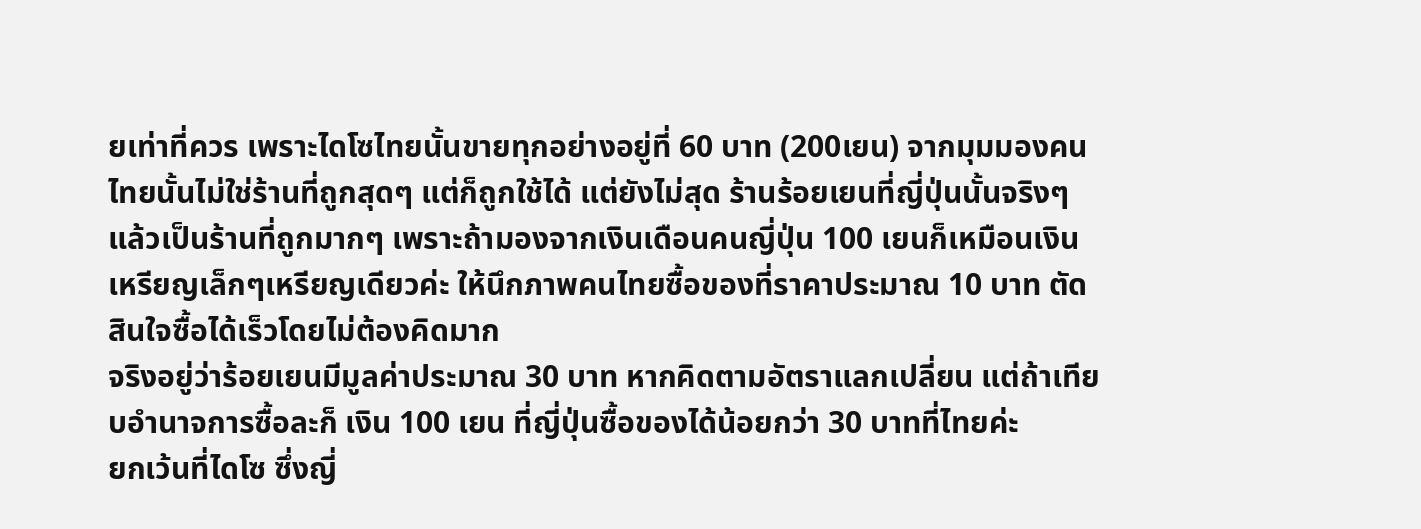ยเท่าที่ควร เพราะไดโซไทยนั้นขายทุกอย่างอยู่ที่ 60 บาท (200เยน) จากมุมมองคนไทยนั้นไม่ใช่ร้านที่ถูกสุดๆ แต่ก็ถูกใช้ได้ แต่ยังไม่สุด ร้านร้อยเยนที่ญี่ปุ่นนั้นจริงๆแล้วเป็นร้านที่ถูกมากๆ เพราะถ้ามองจากเงินเดือนคนญี่ปุ่น 100 เยนก็เหมือนเงินเหรียญเล็กๆเหรียญเดียวค่ะ ให้นึกภาพคนไทยซื้อของที่ราคาประมาณ 10 บาท ตัดสินใจซื้อได้เร็วโดยไม่ต้องคิดมาก
จริงอยู่ว่าร้อยเยนมีมูลค่าประมาณ 30 บาท หากคิดตามอัตราแลกเปลี่ยน แต่ถ้าเทียบอำนาจการซื้อละก็ เงิน 100 เยน ที่ญี่ปุ่นซื้อของได้น้อยกว่า 30 บาทที่ไทยค่ะ
ยกเว้นที่ไดโซ ซึ่งญี่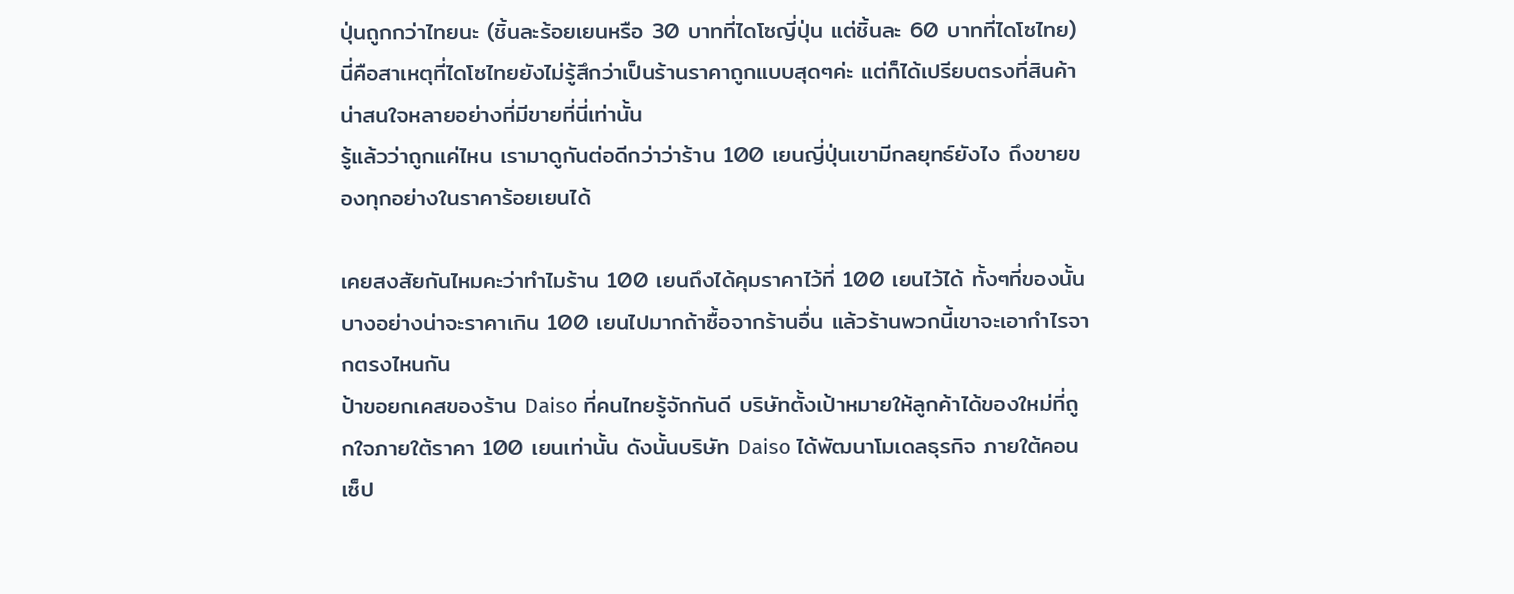ปุ่นถูกกว่าไทยนะ (ชิ้นละร้อยเยนหรือ 30 บาทที่ไดโซญี่ปุ่น แต่ชิ้นละ 60 บาทที่ไดโซไทย) นี่คือสาเหตุที่ไดโซไทยยังไม่รู้สึกว่าเป็นร้านราคาถูกแบบสุดๆค่ะ แต่ก็ได้เปรียบตรงที่สินค้าน่าสนใจหลายอย่างที่มีขายที่นี่เท่านั้น
รู้แล้วว่าถูกแค่ไหน เรามาดูกันต่อดีกว่าว่าร้าน 100 เยนญี่ปุ่นเขามีกลยุทธ์ยังไง ถึงขายของทุกอย่างในราคาร้อยเยนได้

เคยสงสัยกันไหมคะว่าทำไมร้าน 100 เยนถึงได้คุมราคาไว้ที่ 100 เยนไว้ได้ ทั้งๆที่ของนั้นบางอย่างน่าจะราคาเกิน 100 เยนไปมากถ้าซื้อจากร้านอื่น แล้วร้านพวกนี้เขาจะเอากำไรจากตรงไหนกัน
ป้าขอยกเคสของร้าน Daiso ที่คนไทยรู้จักกันดี บริษัทตั้งเป้าหมายให้ลูกค้าได้ของใหม่ที่ถูกใจภายใต้ราคา 100 เยนเท่านั้น ดังนั้นบริษัท Daiso ได้พัฒนาโมเดลธุรกิจ ภายใต้คอนเซ็ป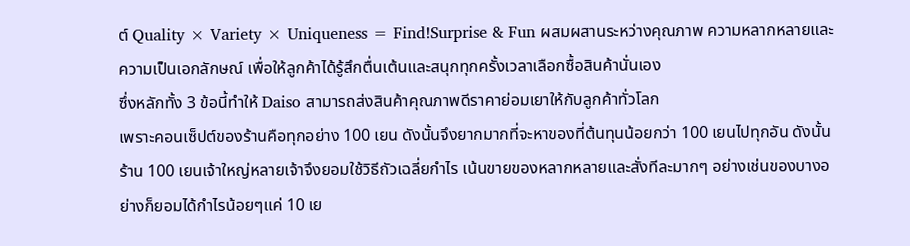ต์ Quality × Variety × Uniqueness = Find!Surprise & Fun ผสมผสานระหว่างคุณภาพ ความหลากหลายและความเป็นเอกลักษณ์ เพื่อให้ลูกค้าได้รู้สึกตื่นเต้นและสนุกทุกครั้งเวลาเลือกซื้อสินค้านั่นเอง
ซึ่งหลักทั้ง 3 ข้อนี้ทำให้ Daiso สามารถส่งสินค้าคุณภาพดีราคาย่อมเยาให้กับลูกค้าทั่วโลก
เพราะคอนเซ็ปต์ของร้านคือทุกอย่าง 100 เยน ดังนั้นจึงยากมากที่จะหาของที่ต้นทุนน้อยกว่า 100 เยนไปทุกอัน ดังนั้นร้าน 100 เยนเจ้าใหญ่หลายเจ้าจึงยอมใช้วิธีถัวเฉลี่ยกำไร เน้นขายของหลากหลายและสั่งทีละมากๆ อย่างเช่นของบางอย่างก็ยอมได้กำไรน้อยๆแค่ 10 เย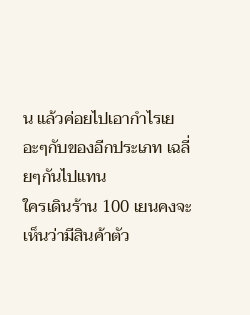น แล้วค่อยไปเอากำไรเยอะๆกับของอีกประเภท เฉลี่ยๆกันไปแทน
ใครเดินร้าน 100 เยนคงจะเห็นว่ามีสินค้าตัว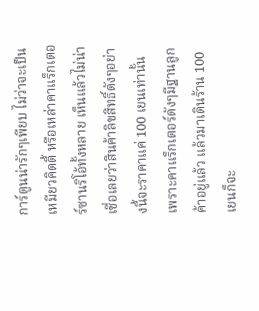การ์ตูนน่ารักๆเพียบ ไม่ว่าจะเป็นเหมียวคิดตี้ หรือเหล่าคาแร็กเตอร์ซานริโอ้ทั้งหลาย เห็นแล้วไม่น่าเชื่อเลยว่าสินค้าลิขสิทธิ์ดังๆอย่างนี้จะราคาแค่ 100 เยนเท่านั้น เพราะคาแร็กเตอร์ดังๆมีฐานลูกค้าอยู่แล้ว แล้วมาเดินร้าน 100 เยนก็จะ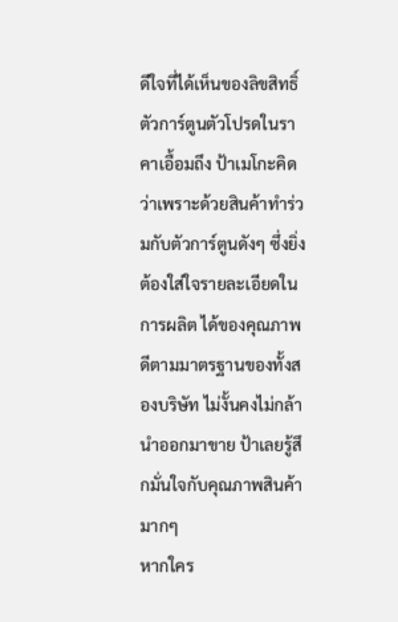ดีใจที่ได้เห็นของลิขสิทธิ์ ตัวการ์ตูนตัวโปรดในราคาเอื้อมถึง ป้าเมโกะคิดว่าเพราะด้วยสินค้าทำร่วมกับตัวการ์ตูนดังๆ ซึ่งยิ่งต้องใส่ใจรายละเอียดในการผลิต ได้ของคุณภาพดีตามมาตรฐานของทั้งสองบริษัท ไม่งั้นคงไม่กล้านำออกมาขาย ป้าเลยรู้สึกมั่นใจกับคุณภาพสินค้ามากๆ
หากใคร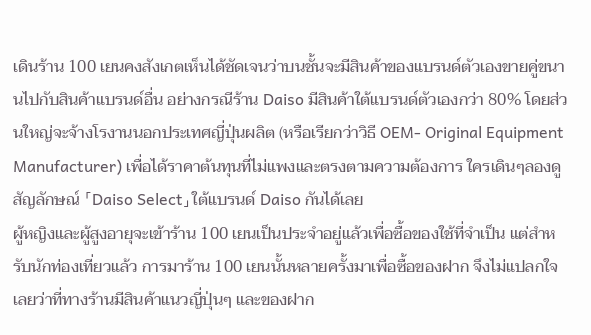เดินร้าน 100 เยนคงสังเกตเห็นได้ชัดเจนว่าบนชั้นจะมีสินค้าของแบรนด์ตัวเองขายคู่ขนานไปกับสินค้าแบรนด์อื่น อย่างกรณีร้าน Daiso มีสินค้าใต้แบรนด์ตัวเองกว่า 80% โดยส่วนใหญ่จะจ้างโรงานนอกประเทศญี่ปุ่นผลิต (หรือเรียกว่าวิธี OEM- Original Equipment Manufacturer) เพื่อได้ราคาต้นทุนที่ไม่แพงและตรงตามความต้องการ ใครเดินๆลองดูสัญลักษณ์ 「Daiso Select」ใต้แบรนด์ Daiso กันได้เลย
ผู้หญิงและผู้สูงอายุจะเข้าร้าน 100 เยนเป็นประจำอยู่แล้วเพื่อซื้อของใช้ที่จำเป็น แต่สำหรับนักท่องเที่ยวแล้ว การมาร้าน 100 เยนนั้นหลายครั้งมาเพื่อซื้อของฝาก จึงไม่แปลกใจเลยว่าที่ทางร้านมีสินค้าแนวญี่ปุ่นๆ และของฝาก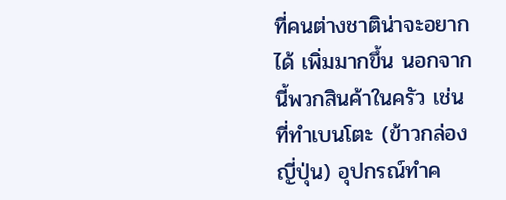ที่คนต่างชาติน่าจะอยากได้ เพิ่มมากขึ้น นอกจากนี้พวกสินค้าในครัว เช่น ที่ทำเบนโตะ (ข้าวกล่องญี่ปุ่น) อุปกรณ์ทำค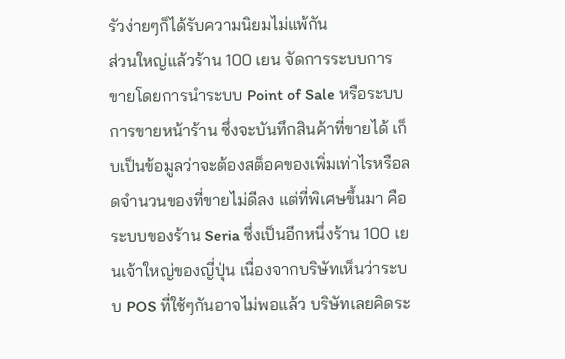รัวง่ายๆก็ได้รับความนิยมไม่แพ้กัน
ส่วนใหญ่แล้วร้าน 100 เยน จัดการระบบการขายโดยการนำระบบ Point of Sale หรือระบบการขายหน้าร้าน ซึ่งจะบันทึกสินค้าที่ขายได้ เก็บเป็นข้อมูลว่าจะต้องสต็อคของเพิ่มเท่าไรหรือลดจำนวนของที่ขายไม่ดีลง แต่ที่พิเศษขึ้นมา คือระบบของร้าน Seria ซึ่งเป็นอีกหนึ่งร้าน 100 เยนเจ้าใหญ่ของญี่ปุ่น เนื่องจากบริษัทเห็นว่าระบบ POS ที่ใช้ๆกันอาจไม่พอแล้ว บริษัทเลยคิดระ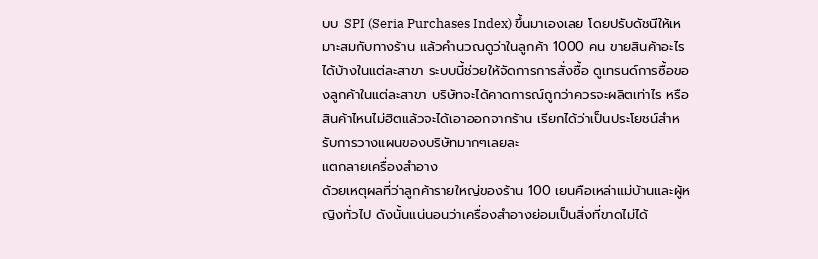บบ SPI (Seria Purchases Index) ขึ้นมาเองเลย โดยปรับดัชนีให้เหมาะสมกับทางร้าน แล้วคำนวณดูว่าในลูกค้า 1000 คน ขายสินค้าอะไรได้บ้างในแต่ละสาขา ระบบนี้ช่วยให้จัดการการสั่งซื้อ ดูเทรนด์การซื้อของลูกค้าในแต่ละสาขา บริษัทจะได้คาดการณ์ถูกว่าควรจะผลิตเท่าไร หรือสินค้าไหนไม่ฮิตแล้วจะได้เอาออกจากร้าน เรียกได้ว่าเป็นประโยชน์สำหรับการวางแผนของบริษัทมากๆเลยละ
แตกลายเครื่องสำอาง
ด้วยเหตุผลที่ว่าลูกค้ารายใหญ่ของร้าน 100 เยนคือเหล่าแม่บ้านและผู้หญิงทั่วไป ดังนั้นแน่นอนว่าเครื่องสำอางย่อมเป็นสิ่งที่ขาดไม่ได้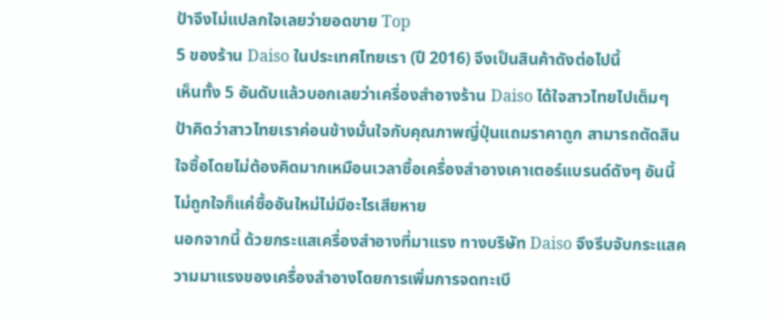ป้าจึงไม่แปลกใจเลยว่ายอดขาย Top
5 ของร้าน Daiso ในประเทศไทยเรา (ปี 2016) จึงเป็นสินค้าดังต่อไปนี้
เห็นทั้ง 5 อันดับแล้วบอกเลยว่าเครื่องสำอางร้าน Daiso ได้ใจสาวไทยไปเต็มๆ
ป้าคิดว่าสาวไทยเราค่อนข้างมั่นใจกับคุณภาพญี่ปุ่นแถมราคาถูก สามารถตัดสินใจซื้อโดยไม่ต้องคิดมากเหมือนเวลาซื้อเครื่องสำอางเคาเตอร์แบรนด์ดังๆ อันนี้ไม่ถูกใจก็แค่ซื้ออันใหม่ไม่มีอะไรเสียหาย
นอกจากนี้ ด้วยกระแสเครื่องสำอางที่มาแรง ทางบริษัท Daiso จึงรีบจับกระแสความมาแรงของเครื่องสำอางโดยการเพิ่มการจดทะเบี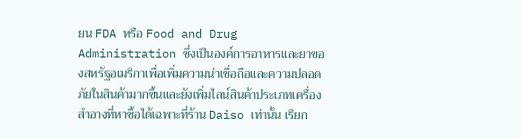ยน FDA หรือ Food and Drug Administration ซึ่งเป็นองค์การอาหารและยาของสหรัฐอเมริกาเพื่อเพิ่มความน่าเชื่อถือและความปลอดภัยในสินค้ามากขึ้นและยังเพิ่มไลน์สินค้าประเภทเครื่องสำอางที่หาซื้อได้เฉพาะที่ร้าน Daiso เท่านั้น เรียก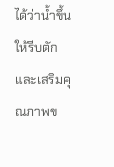ได้ว่าน้ำขึ้นให้รีบตักและเสริมคุณภาพข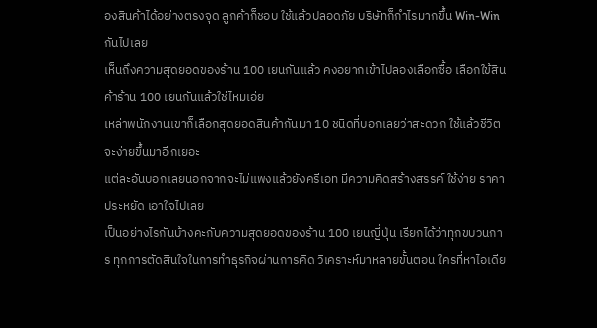องสินค้าได้อย่างตรงจุด ลูกค้าก็ชอบ ใช้แล้วปลอดภัย บริษัทก็กำไรมากขึ้น Win-Win กันไปเลย
เห็นถึงความสุดยอดของร้าน 100 เยนกันแล้ว คงอยากเข้าไปลองเลือกซื้อ เลือกใข้สินค้าร้าน 100 เยนกันแล้วใช่ไหมเอ่ย
เหล่าพนักงานเขาก็เลือกสุดยอดสินค้ากันมา 10 ชนิดที่บอกเลยว่าสะดวก ใช้แล้วชีวิตจะง่ายขึ้นมาอีกเยอะ
แต่ละอันบอกเลยนอกจากจะไม่แพงแล้วยังครีเอท มีความคิดสร้างสรรค์ ใช้ง่าย ราคาประหยัด เอาใจไปเลย
เป็นอย่างไรกันบ้างคะกับความสุดยอดของร้าน 100 เยนญี่ปุ่น เรียกได้ว่าทุกขบวนการ ทุกการตัดสินใจในการทำธุรกิจผ่านการคิด วิเคราะห์มาหลายขั้นตอน ใครที่หาไอเดีย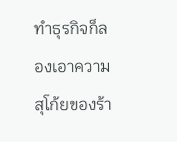ทำธุรกิจก็ลองเอาความสุโก้ยของร้า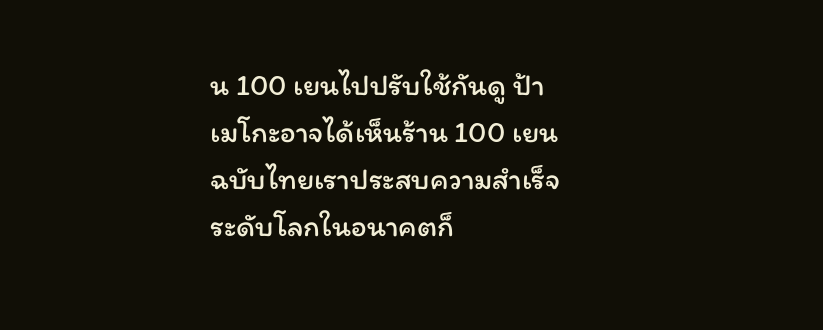น 100 เยนไปปรับใช้กันดู ป้าเมโกะอาจได้เห็นร้าน 100 เยนฉบับไทยเราประสบความสำเร็จระดับโลกในอนาคตก็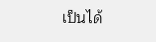เป็นได้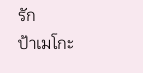รัก
ป้าเมโกะ